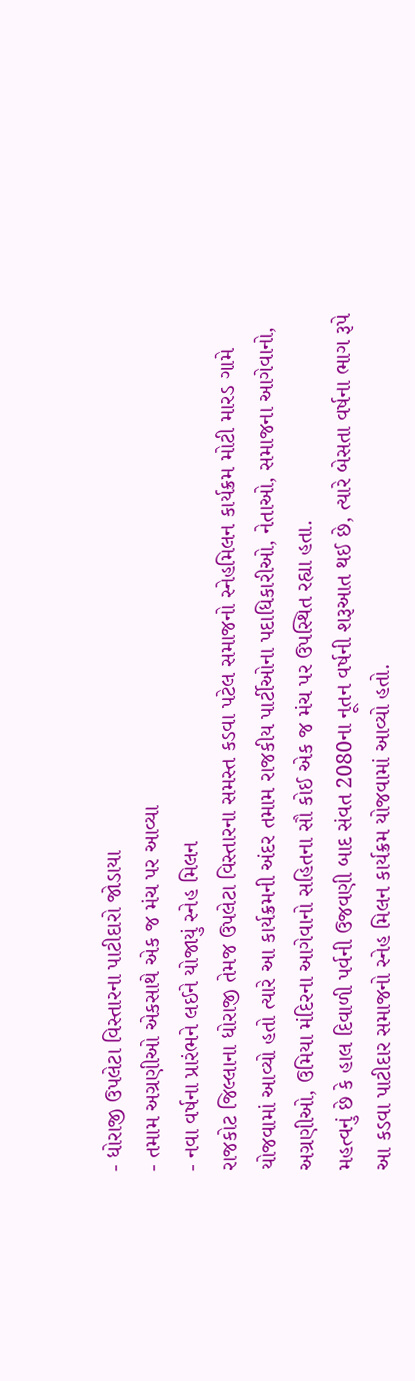- ધોરાજી ઉપલેટા વિસ્તારના પાટીદારો જોડાયા
- તમામ અગ્રણીઓ એકસાથે એક જ મંચ પર આવ્યા
- નવા વર્ષના પ્રારંભને લઈને યોજાયું સ્નેહ મિલન
રાજકોટ જિલ્લાના ધોરાજી તેમજ ઉપલેટા વિસ્તારના સમસ્ત કડવા પટેલ સમાજનો સ્નેહમિલન કાર્યક્રમ મોટી મારડ ગામે યોજવામાં આવ્યો હતો ત્યારે આ કાર્યક્રમની અંદર તમામ રાજકીય પાર્ટીઓના પદાધિકારીઓ, નેતાઓ, સમાજના આગેવાનો, અગ્રણીઓ, ઉમિયા મંદિરના આગેવાનો સહિતના સૌ કોઈ એક જ મંચ પર ઉપસ્થિત રહ્યા હતા.
મહત્વનું છે કે હાલ દિવાળી પર્વની ઉજવણી બાદ સંવત 2080ના નૂતન વર્ષની શરૂઆત થઈ છે, ત્યારે બેસતા વર્ષના ભાગ રૂપે આ કડવા પાટીદાર સમાજનો સ્નેહ મિલન કાર્યક્રમ યોજવામાં આવ્યો હતો.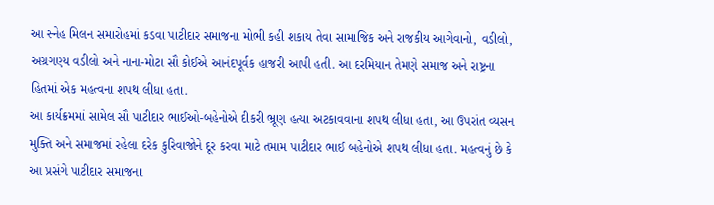આ સ્નેહ મિલન સમારોહમાં કડવા પાટીદાર સમાજના મોભી કહી શકાય તેવા સામાજિક અને રાજકીય આગેવાનો, વડીલો, અગ્રગણ્ય વડીલો અને નાના-મોટા સૌ કોઈએ આનંદપૂર્વક હાજરી આપી હતી. આ દરમિયાન તેમણે સમાજ અને રાષ્ટ્રના હિતમાં એક મહત્વના શપથ લીધા હતા.
આ કાર્યક્રમમાં સામેલ સૌ પાટીદાર ભાઈઓ-બહેનોએ દીકરી ભ્રૂણ હત્યા અટકાવવાના શપથ લીધા હતા, આ ઉપરાંત વ્યસન મુક્તિ અને સમાજમાં રહેલા દરેક કુરિવાજોને દૂર કરવા માટે તમામ પાટીદાર ભાઈ બહેનોએ શપથ લીધા હતા. મહત્વનું છે કે આ પ્રસંગે પાટીદાર સમાજના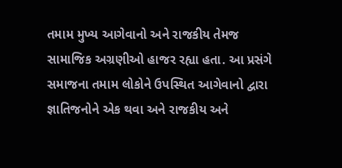તમામ મુખ્ય આગેવાનો અને રાજકીય તેમજ સામાજિક અગ્રણીઓ હાજર રહ્યા હતા. આ પ્રસંગે સમાજના તમામ લોકોને ઉપસ્થિત આગેવાનો દ્વારા જ્ઞાતિજનોને એક થવા અને રાજકીય અને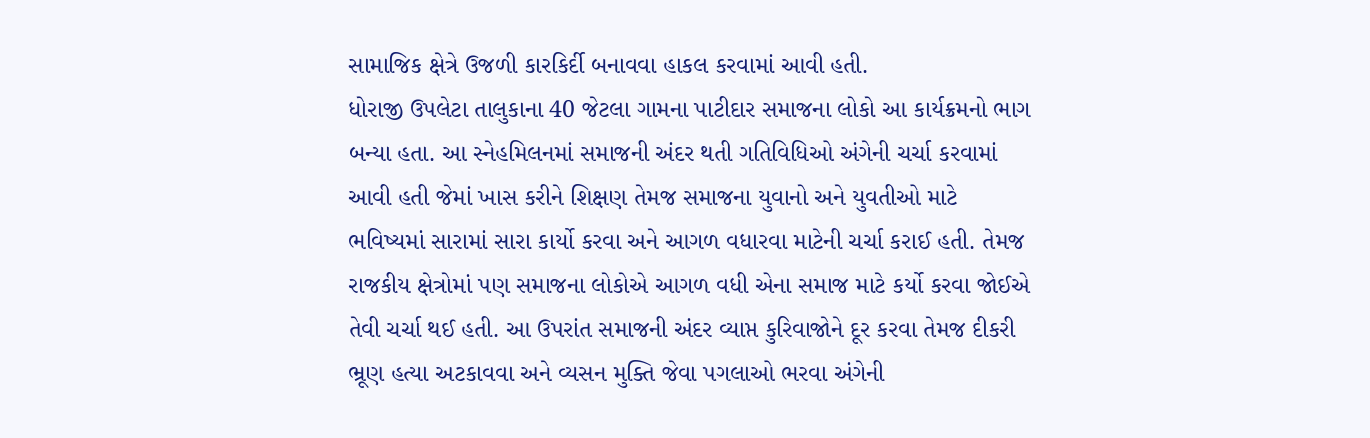સામાજિક ક્ષેત્રે ઉજળી કારકિર્દી બનાવવા હાકલ કરવામાં આવી હતી.
ધોરાજી ઉપલેટા તાલુકાના 40 જેટલા ગામના પાટીદાર સમાજના લોકો આ કાર્યક્રમનો ભાગ બન્યા હતા. આ સ્નેહમિલનમાં સમાજની અંદર થતી ગતિવિધિઓ અંગેની ચર્ચા કરવામાં આવી હતી જેમાં ખાસ કરીને શિક્ષણ તેમજ સમાજના યુવાનો અને યુવતીઓ માટે ભવિષ્યમાં સારામાં સારા કાર્યો કરવા અને આગળ વધારવા માટેની ચર્ચા કરાઈ હતી. તેમજ રાજકીય ક્ષેત્રોમાં પણ સમાજના લોકોએ આગળ વધી એના સમાજ માટે કર્યો કરવા જોઈએ તેવી ચર્ચા થઈ હતી. આ ઉપરાંત સમાજની અંદર વ્યાપ્ત કુરિવાજોને દૂર કરવા તેમજ દીકરી ભ્રૂણ હત્યા અટકાવવા અને વ્યસન મુક્તિ જેવા પગલાઓ ભરવા અંગેની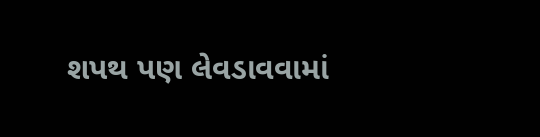શપથ પણ લેવડાવવામાં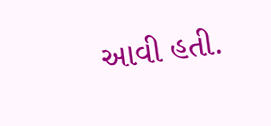આવી હતી.